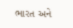ભારત અને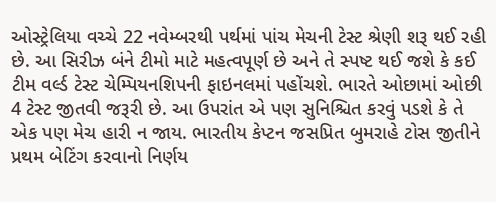ઓસ્ટ્રેલિયા વચ્ચે 22 નવેમ્બરથી પર્થમાં પાંચ મેચની ટેસ્ટ શ્રેણી શરૂ થઈ રહી છે. આ સિરીઝ બંને ટીમો માટે મહત્વપૂર્ણ છે અને તે સ્પષ્ટ થઈ જશે કે કઈ ટીમ વર્લ્ડ ટેસ્ટ ચેમ્પિયનશિપની ફાઇનલમાં પહોંચશે. ભારતે ઓછામાં ઓછી 4 ટેસ્ટ જીતવી જરૂરી છે. આ ઉપરાંત એ પણ સુનિશ્ચિત કરવું પડશે કે તે એક પણ મેચ હારી ન જાય. ભારતીય કેપ્ટન જસપ્રિત બુમરાહે ટોસ જીતીને પ્રથમ બેટિંગ કરવાનો નિર્ણય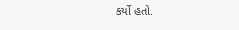કર્યો હતો.